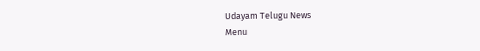Udayam Telugu News
Menu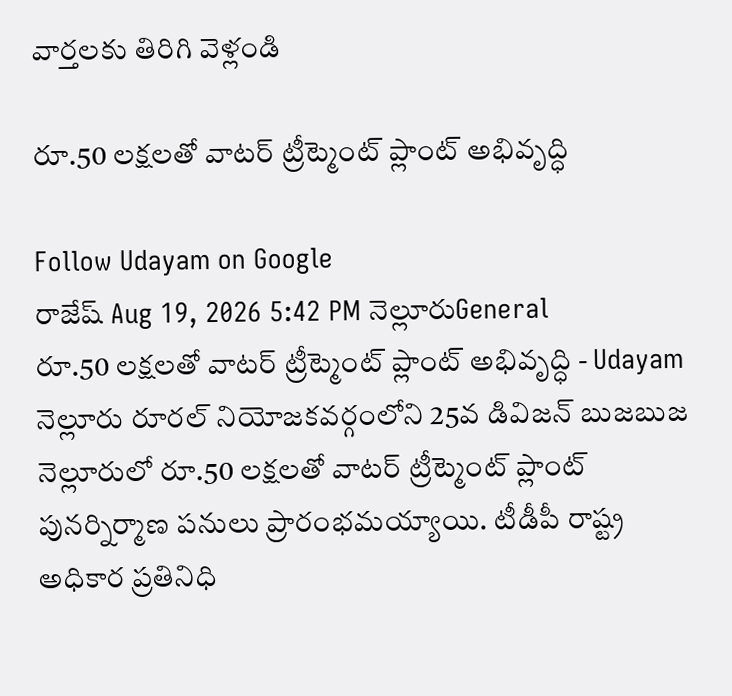వార్తలకు తిరిగి వెళ్లండి

రూ.50 లక్షలతో వాటర్ ట్రీట్మెంట్ ప్లాంట్ అభివృద్ధి

Follow Udayam on Google
రాజేష్ Aug 19, 2026 5:42 PM నెల్లూరుGeneral
రూ.50 లక్షలతో వాటర్ ట్రీట్మెంట్ ప్లాంట్ అభివృద్ధి - Udayam
నెల్లూరు రూరల్ నియోజకవర్గంలోని 25వ డివిజన్ బుజబుజ నెల్లూరులో రూ.50 లక్షలతో వాటర్ ట్రీట్మెంట్ ప్లాంట్ పునర్నిర్మాణ పనులు ప్రారంభమయ్యాయి. టీడీపీ రాష్ట్ర అధికార ప్రతినిధి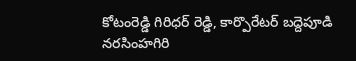కోటంరెడ్డి గిరిధర్ రెడ్డి, కార్పొరేటర్ బద్దెపూడి నరసింహగిరి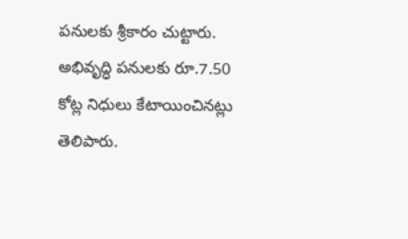పనులకు శ్రీకారం చుట్టారు. అభివృద్ధి పనులకు రూ.7.50 కోట్ల నిధులు కేటాయించినట్లు తెలిపారు.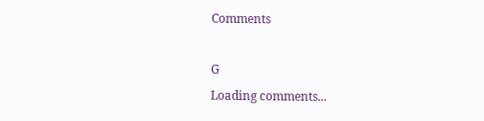Comments

G
Loading comments...